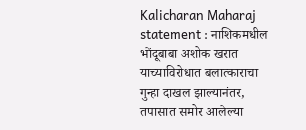Kalicharan Maharaj statement : नाशिकमधील भोंदूबाबा अशोक खरात याच्याविरोधात बलात्काराचा गुन्हा दाखल झाल्यानंतर, तपासात समोर आलेल्या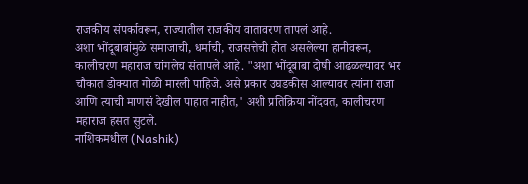राजकीय संपर्कावरून, राज्यातील राजकीय वातावरण तापलं आहे.
अशा भोंदूबाबांमुळे समाजाची, धर्माची, राजसत्तेची होत असलेल्या हानीवरून, कालीचरण महाराज चांगलेच संतापले आहे. "अशा भोंदूबाबा दोषी आढळल्यावर भर चौकात डोक्यात गोळी मारली पाहिजे. असे प्रकार उघडकीस आल्यावर त्यांना राजा आणि त्याची माणसं देखील पाहात नाहीत,' अशी प्रतिक्रिया नोंदवत, कालीचरण महाराज हसत सुटले.
नाशिकमधील (Nashik)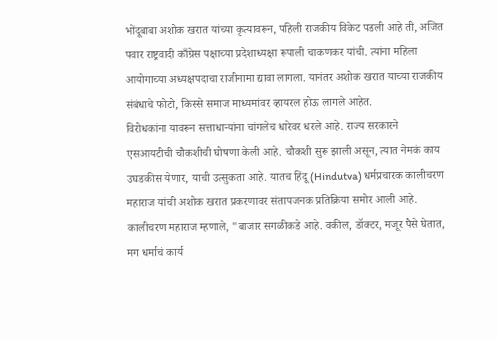भोंदूबाबा अशोक खरात यांच्या कृत्यावरून, पहिली राजकीय विकेट पडली आहे ती, अजित पवार राष्ट्रवादी काँग्रेस पक्षाच्या प्रदेशाध्यक्षा रूपाली चाकणकर यांची. त्यांना महिला आयोगाच्या अध्यक्षपदाचा राजीनामा द्यावा लागला. यानंतर अशोक खरात याच्या राजकीय संबंधाचे फोटो, किस्से समाज माध्यमांवर व्हायरल होऊ लागले आहेत.
विरोधकांना यावरून सत्ताधाऱ्यांना चांगलेच धारेवर धरले आहे. राज्य सरकारने एसआयटीची चौकशीची घोषणा केली आहे. चौकशी सुरू झाली असून, त्यात नेमकं काय उघडकीस येणार, याची उत्सुकता आहे. यातच हिंदू (Hindutva) धर्मप्रचारक कालीचरण महाराज यांची अशोक खरात प्रकरणावर संतापजनक प्रतिक्रिया समोर आली आहे.
कालीचरण महाराज म्हणाले, "बाजार सगळीकडे आहे. वकील, डॉक्टर, मजूर पैसे घेतात, मग धर्माचं कार्य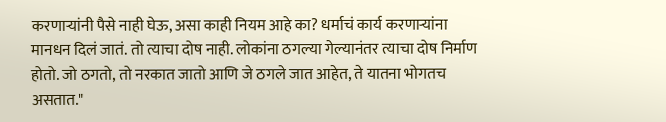करणाऱ्यांनी पैसे नाही घेऊ, असा काही नियम आहे का? धर्माचं कार्य करणाऱ्यांना मानधन दिलं जातं. तो त्याचा दोष नाही. लोकांना ठगल्या गेल्यानंतर त्याचा दोष निर्माण होतो. जो ठगतो, तो नरकात जातो आणि जे ठगले जात आहेत, ते यातना भोगतच असतात."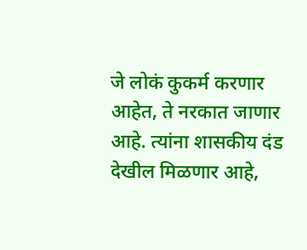जे लोकं कुकर्म करणार आहेत, ते नरकात जाणार आहे. त्यांना शासकीय दंड देखील मिळणार आहे,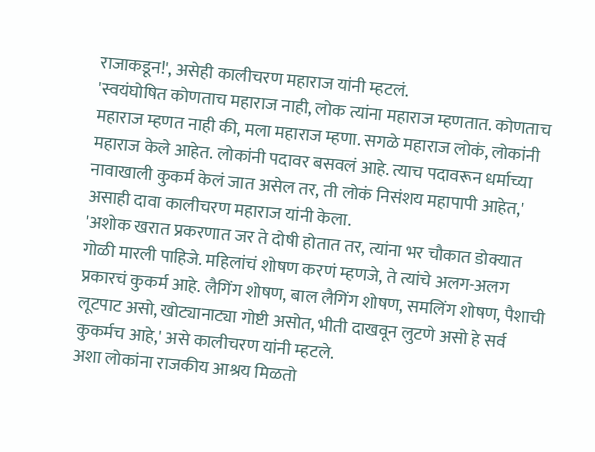राजाकडून!', असेही कालीचरण महाराज यांनी म्हटलं.
'स्वयंघोषित कोणताच महाराज नाही, लोक त्यांना महाराज म्हणतात. कोणताच महाराज म्हणत नाही की, मला महाराज म्हणा. सगळे महाराज लोकं, लोकांनी महाराज केले आहेत. लोकांनी पदावर बसवलं आहे. त्याच पदावरून धर्माच्या नावाखाली कुकर्म केलं जात असेल तर, ती लोकं निसंशय महापापी आहेत,' असाही दावा कालीचरण महाराज यांनी केला.
'अशोक खरात प्रकरणात जर ते दोषी होतात तर, त्यांना भर चौकात डोक्यात गोळी मारली पाहिजे. महिलांचं शोषण करणं म्हणजे, ते त्यांचे अलग-अलग प्रकारचं कुकर्म आहे. लैगिंग शोषण, बाल लैगिंग शोषण, समलिंग शोषण, पैशाची लूटपाट असो, खोट्यानाट्या गोष्टी असोत, भीती दाखवून लुटणे असो हे सर्व कुकर्मच आहे,' असे कालीचरण यांनी म्हटले.
अशा लोकांना राजकीय आश्रय मिळतो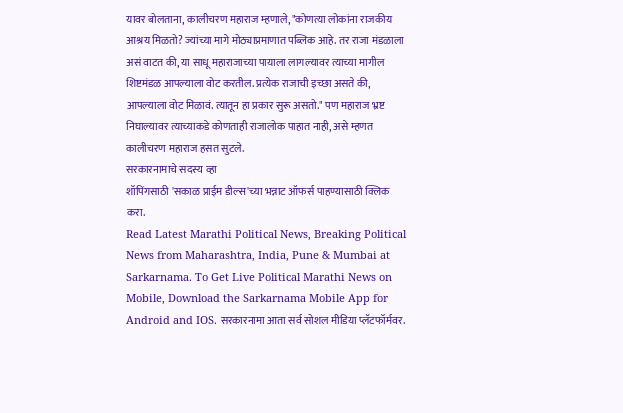यावर बोलताना, कालीचरण महाराज म्हणाले, "कोणत्या लोकांना राजकीय आश्रय मिळतो? ज्यांच्या मागे मोठ्याप्रमाणात पब्लिक आहे. तर राजा मंडळाला असं वाटत की, या साधू महाराजाच्या पायाला लागल्यावर त्याच्या मागील शिष्टमंडळ आपल्याला वोट करतील. प्रत्येक राजाची इच्छा असते की, आपल्याला वोट मिळावं. त्यातून हा प्रकार सुरू असतो." पण महाराज भ्रष्ट निघाल्यावर त्याच्याकडे कोणताही राजालोक पाहात नाही, असे म्हणत कालीचरण महाराज हसत सुटले.
सरकारनामाचे सदस्य व्हा
शॉपिंगसाठी 'सकाळ प्राईम डील्स'च्या भन्नाट ऑफर्स पाहण्यासाठी क्लिक करा.
Read Latest Marathi Political News, Breaking Political News from Maharashtra, India, Pune & Mumbai at Sarkarnama. To Get Live Political Marathi News on Mobile, Download the Sarkarnama Mobile App for Android and IOS. सरकारनामा आता सर्व सोशल मीडिया प्लॅटफॉर्मवर.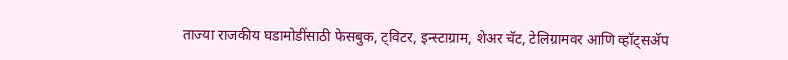ताज्या राजकीय घडामोडींसाठी फेसबुक, ट्विटर, इन्स्टाग्राम, शेअर चॅट, टेलिग्रामवर आणि व्हॉट्सॲप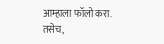आम्हाला फॉलो करा. तसेच,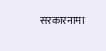सरकारनामा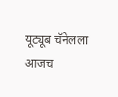यूट्यूब चॅनेलला आजच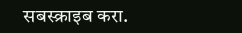सबस्क्राइब करा.